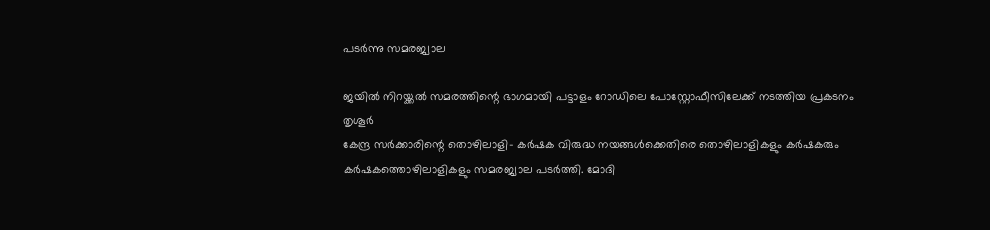പടർന്നു സമരജ്വാല

ജയിൽ നിറയ്ക്കൽ സമരത്തിന്റെ ഭാഗമായി പട്ടാളം റോഡിലെ പോസ്റ്റോഫീസിലേക്ക് നടത്തിയ പ്രകടനം
തൃശൂർ
കേന്ദ്ര സർക്കാരിന്റെ തൊഴിലാളി– കർഷക വിരുദ്ധ നയങ്ങൾക്കെതിരെ തൊഴിലാളികളും കർഷകരും കർഷകത്തൊഴിലാളികളും സമരജ്വാല പടർത്തി. മോദി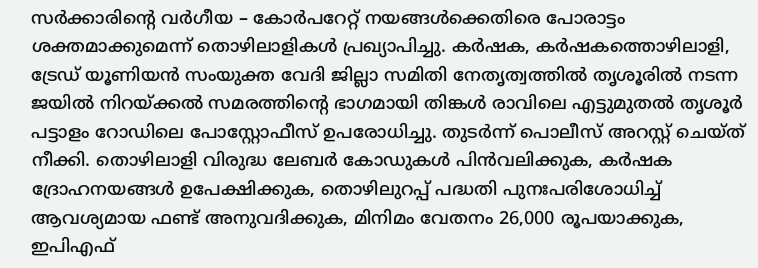സർക്കാരിന്റെ വർഗീയ – കോർപറേറ്റ് നയങ്ങൾക്കെതിരെ പോരാട്ടം ശക്തമാക്കുമെന്ന് തൊഴിലാളികൾ പ്രഖ്യാപിച്ചു. കർഷക, കർഷകത്തൊഴിലാളി, ട്രേഡ് യൂണിയൻ സംയുക്ത വേദി ജില്ലാ സമിതി നേതൃത്വത്തിൽ തൃശൂരിൽ നടന്ന ജയിൽ നിറയ്ക്കൽ സമരത്തിന്റെ ഭാഗമായി തിങ്കൾ രാവിലെ എട്ടുമുതൽ തൃശൂർ പട്ടാളം റോഡിലെ പോസ്റ്റോഫീസ് ഉപരോധിച്ചു. തുടർന്ന് പൊലീസ് അറസ്റ്റ് ചെയ്ത് നീക്കി. തൊഴിലാളി വിരുദ്ധ ലേബർ കോഡുകൾ പിൻവലിക്കുക, കർഷക ദ്രോഹനയങ്ങൾ ഉപേക്ഷിക്കുക, തൊഴിലുറപ്പ് പദ്ധതി പുനഃപരിശോധിച്ച് ആവശ്യമായ ഫണ്ട് അനുവദിക്കുക, മിനിമം വേതനം 26,000 രൂപയാക്കുക, ഇപിഎഫ്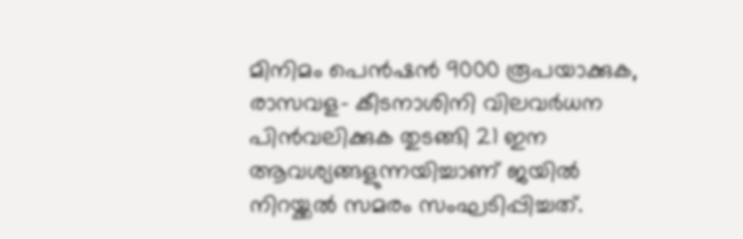മിനിമം പെൻഷൻ 9000 രൂപയാക്കുക, രാസവള– കീടനാശിനി വിലവർധന പിൻവലിക്കുക തുടങ്ങി 21 ഇന ആവശ്യങ്ങളുന്നയിച്ചാണ് ജയിൽ നിറയ്ക്കൽ സമരം സംഘടിപ്പിച്ചത്.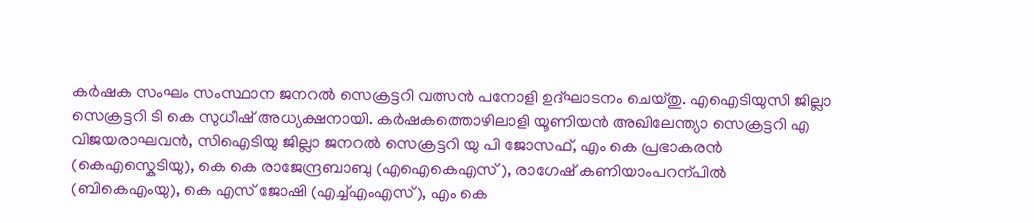കർഷക സംഘം സംസ്ഥാന ജനറൽ സെക്രട്ടറി വത്സൻ പനോളി ഉദ്ഘാടനം ചെയ്തു. എഐടിയുസി ജില്ലാ സെക്രട്ടറി ടി കെ സുധീഷ് അധ്യക്ഷനായി. കർഷകത്തൊഴിലാളി യൂണിയൻ അഖിലേന്ത്യാ സെക്രട്ടറി എ വിജയരാഘവൻ, സിഐടിയു ജില്ലാ ജനറൽ സെക്രട്ടറി യു പി ജോസഫ്, എം കെ പ്രഭാകരൻ (കെഎസ്കെടിയു), കെ കെ രാജേന്ദ്രബാബു (എഐകെഎസ് ), രാഗേഷ് കണിയാംപറന്പിൽ (ബികെഎംയു), കെ എസ് ജോഷി (എച്ച്എംഎസ്), എം കെ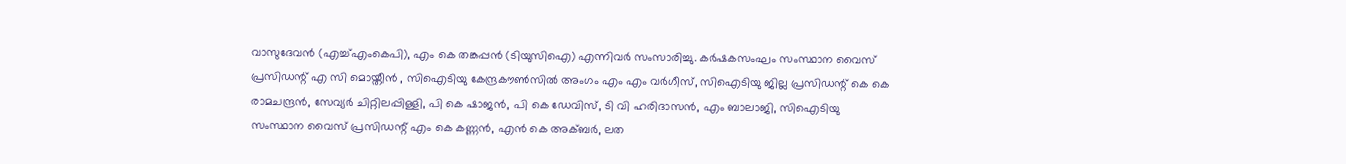വാസുദേവൻ (എച്ച്എംകെപി), എം കെ തങ്കപ്പൻ (ടിയുസിഐ) എന്നിവർ സംസാരിച്ചു. കർഷകസംഘം സംസ്ഥാന വൈസ് പ്രസിഡന്റ് എ സി മൊയ്തീൻ , സിഐടിയു കേന്ദ്രകൗൺസിൽ അംഗം എം എം വർഗീസ്, സിഐടിയു ജില്ല പ്രസിഡന്റ് കെ കെ രാമചന്ദ്രൻ, സേവ്യർ ചിറ്റിലപ്പിള്ളി, പി കെ ഷാജൻ, പി കെ ഡേവിസ്, ടി വി ഹരിദാസൻ, എം ബാലാജി, സിഐടിയു സംസ്ഥാന വൈസ് പ്രസിഡന്റ് എം കെ കണ്ണൻ, എൻ കെ അക്ബർ, ലത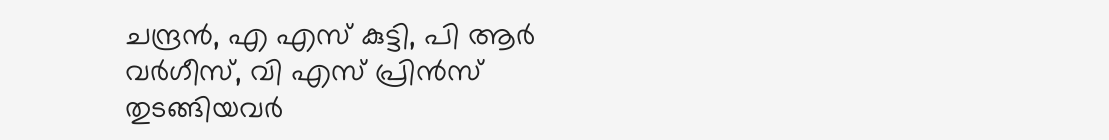ചന്ദ്രൻ, എ എസ് കുട്ടി, പി ആർ വർഗീസ്, വി എസ് പ്രിൻസ് തുടങ്ങിയവർ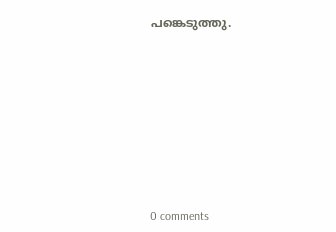പങ്കെടുത്തു.










0 comments